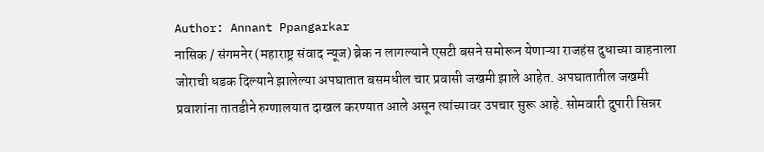Author: Annant Ppangarkar
नासिक / संगमनेर (महाराष्ट्र संवाद न्यूज) ब्रेक न लागल्याने एसटी बसने समोरून येणाऱ्या राजहंस दुधाच्या वाहनाला जोराची धडक दिल्याने झालेल्या अपघातात बसमधील चार प्रवासी जखमी झाले आहेत. अपघातातील जखमी प्रवाशांना तातडीने रुग्णालयात दाखल करण्यात आले असून त्यांच्यावर उपचार सुरू आहे. सोमवारी दुपारी सिन्नर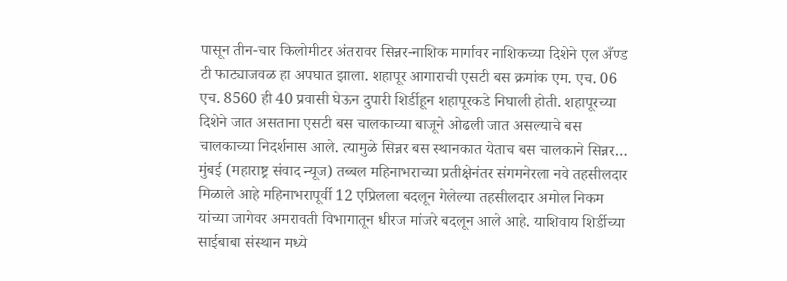पासून तीन-चार किलोमीटर अंतरावर सिन्नर-नाशिक मार्गावर नाशिकच्या दिशेने एल अँण्ड टी फाट्याजवळ हा अपघात झाला. शहापूर आगाराची एसटी बस क्रमांक एम. एच. 06 एच. 8560 ही 40 प्रवासी घेऊन दुपारी शिर्डीहून शहापूरकडे निघाली होती. शहापूरच्या दिशेने जात असताना एसटी बस चालकाच्या बाजूने ओढली जात असल्याचे बस चालकाच्या निदर्शनास आले. त्यामुळे सिन्नर बस स्थानकात येताच बस चालकाने सिन्नर…
मुंबई (महाराष्ट्र संवाद न्यूज) तब्बल महिनाभराच्या प्रतीक्षेनंतर संगमनेरला नवे तहसीलदार मिळाले आहे महिनाभरापूर्वी 12 एप्रिलला बदलून गेलेल्या तहसीलदार अमोल निकम यांच्या जागेवर अमरावती विभागातून धीरज मांजरे बदलून आले आहे. याशिवाय शिर्डीच्या साईबाबा संस्थान मध्ये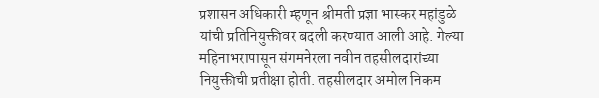प्रशासन अधिकारी म्हणून श्रीमती प्रज्ञा भास्कर महांडुळे यांची प्रतिनियुक्तीवर बदली करण्यात आली आहे. गेल्या महिनाभरापासून संगमनेरला नवीन तहसीलदारांच्या नियुक्तीची प्रतीक्षा होती. तहसीलदार अमोल निकम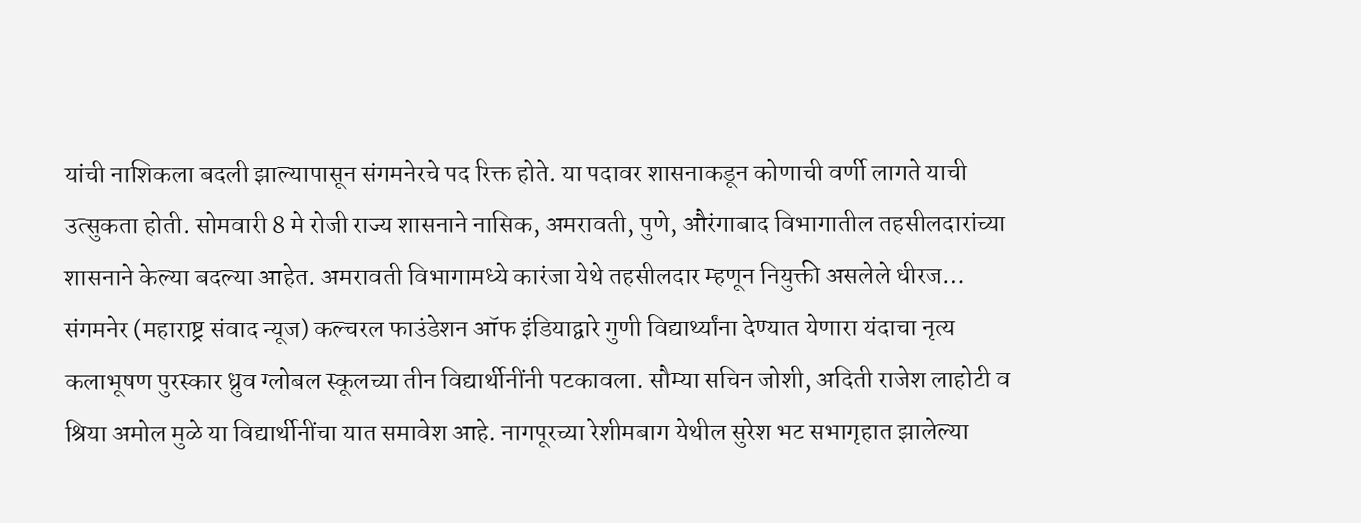यांची नाशिकला बदली झाल्यापासून संगमनेरचे पद रिक्त होते. या पदावर शासनाकडून कोणाची वर्णी लागते याची उत्सुकता होती. सोमवारी 8 मे रोजी राज्य शासनाने नासिक, अमरावती, पुणे, औरंगाबाद विभागातील तहसीलदारांच्या शासनाने केल्या बदल्या आहेत. अमरावती विभागामध्ये कारंजा येथे तहसीलदार म्हणून नियुक्ती असलेले धीरज…
संगमनेर (महाराष्ट्र संवाद न्यूज) कल्चरल फाउंडेशन ऑफ इंडियाद्वारे गुणी विद्यार्थ्यांना देण्यात येणारा यंदाचा नृत्य कलाभूषण पुरस्कार ध्रुव ग्लोबल स्कूलच्या तीन विद्यार्थीनींनी पटकावला. सौम्या सचिन जोशी, अदिती राजेश लाहोटी व श्रिया अमोल मुळे या विद्यार्थीनींचा यात समावेश आहे. नागपूरच्या रेशीमबाग येथील सुरेश भट सभागृहात झालेल्या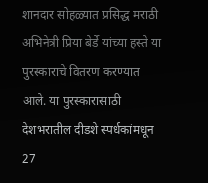शानदार सोहळ्यात प्रसिद्ध मराठी अभिनेत्री प्रिया बेर्डे यांच्या हस्ते या पुरस्काराचे वितरण करण्यात आले. या पुरस्कारासाठी देशभरातील दीडशे स्पर्धकांमधून 27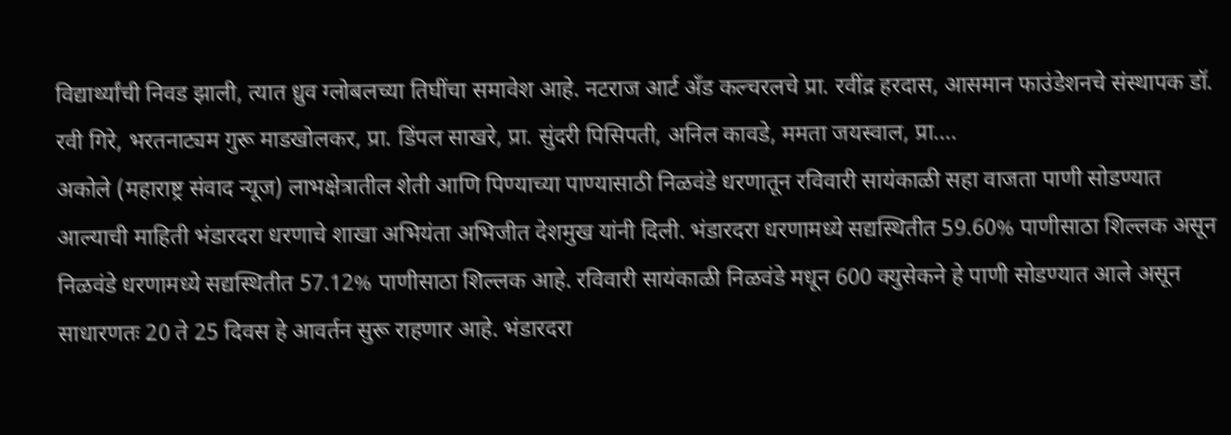विद्यार्थ्यांची निवड झाली, त्यात ध्रुव ग्लोबलच्या तिघींचा समावेश आहे. नटराज आर्ट अँड कल्चरलचे प्रा. रवींद्र हरदास, आसमान फाउंडेशनचे संस्थापक डॉ. रवी गिरे, भरतनाट्यम गुरू माडखोलकर, प्रा. डिंपल साखरे, प्रा. सुंदरी पिसिपती, अनिल कावडे, ममता जयस्वाल, प्रा.…
अकोले (महाराष्ट्र संवाद न्यूज) लाभक्षेत्रातील शेती आणि पिण्याच्या पाण्यासाठी निळवंडे धरणातून रविवारी सायंकाळी सहा वाजता पाणी सोडण्यात आल्याची माहिती भंडारदरा धरणाचे शाखा अभियंता अभिजीत देशमुख यांनी दिली. भंडारदरा धरणामध्ये सद्यस्थितीत 59.60% पाणीसाठा शिल्लक असून निळवंडे धरणामध्ये सद्यस्थितीत 57.12% पाणीसाठा शिल्लक आहे. रविवारी सायंकाळी निळवंडे मधून 600 क्युसेकने हे पाणी सोडण्यात आले असून साधारणतः 20 ते 25 दिवस हे आवर्तन सुरू राहणार आहे. भंडारदरा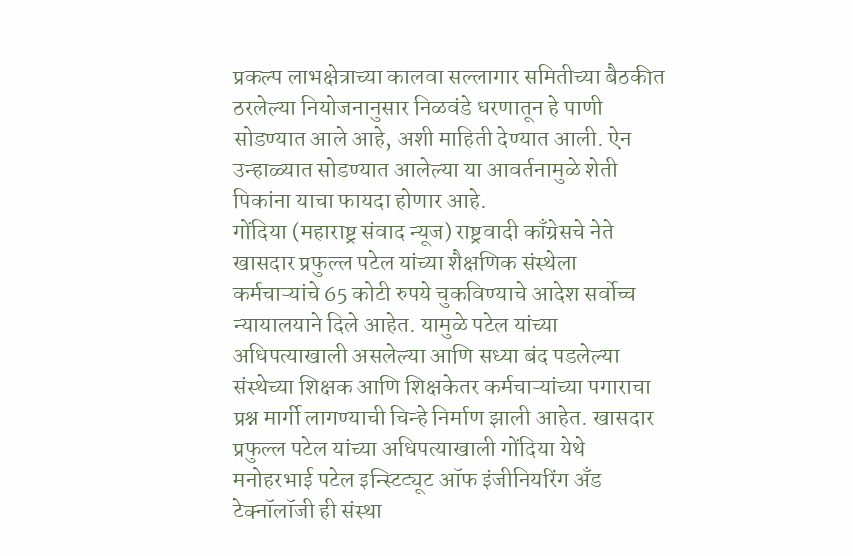प्रकल्प लाभक्षेत्राच्या कालवा सल्लागार समितीच्या बैठकीत ठरलेल्या नियोजनानुसार निळवंडे धरणातून हे पाणी सोडण्यात आले आहे, अशी माहिती देण्यात आली. ऐन उन्हाळ्यात सोडण्यात आलेल्या या आवर्तनामुळे शेती पिकांना याचा फायदा होणार आहे.
गोंदिया (महाराष्ट्र संवाद न्यूज) राष्ट्रवादी काँग्रेसचे नेते खासदार प्रफुल्ल पटेल यांच्या शैक्षणिक संस्थेला कर्मचाऱ्यांचे 65 कोटी रुपये चुकविण्याचे आदेश सर्वोच्च न्यायालयाने दिले आहेत. यामुळे पटेल यांच्या अधिपत्याखाली असलेल्या आणि सध्या बंद पडलेल्या संस्थेच्या शिक्षक आणि शिक्षकेतर कर्मचाऱ्यांच्या पगाराचा प्रश्न मार्गी लागण्याची चिन्हे निर्माण झाली आहेत. खासदार प्रफुल्ल पटेल यांच्या अधिपत्याखाली गोंदिया येथे मनोहरभाई पटेल इन्स्टिट्यूट ऑफ इंजीनियरिंग अँड टेक्नॉलॉजी ही संस्था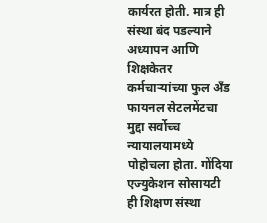कार्यरत होती. मात्र ही संस्था बंद पडल्याने अध्यापन आणि शिक्षकेतर कर्मचाऱ्यांच्या फुल अँड फायनल सेटलमेंटचा मुद्दा सर्वोच्च न्यायालयामध्ये पोहोचला होता. गोंदिया एज्युकेशन सोसायटी ही शिक्षण संस्था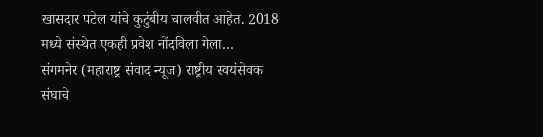खासदार पटेल यांचे कुटुंबीय चालवीत आहेत. 2018 मध्ये संस्थेत एकही प्रवेश नोंदविला गेला…
संगमनेर (महाराष्ट्र संवाद न्यूज) राष्ट्रीय स्वयंसेवक संघाचे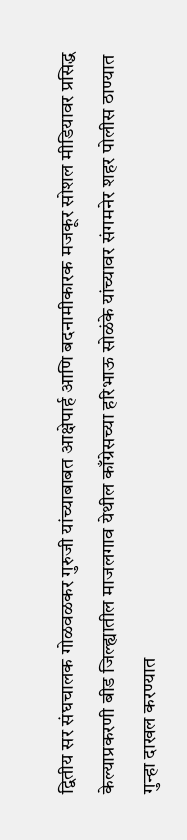द्वितीय सर संघचालक गोळवळकर गुरुजी यांच्याबाबत आक्षेपार्ह आणि बदनामीकारक मजकूर सोशल मीडियावर प्रसिद्ध केल्याप्रकरणी बीड जिल्ह्यातील माजलगाव येथील काँग्रेसच्या हरिभाऊ सोळंके यांच्यावर संगमनेर शहर पोलीस ठाण्यात गुन्हा दाखल करण्यात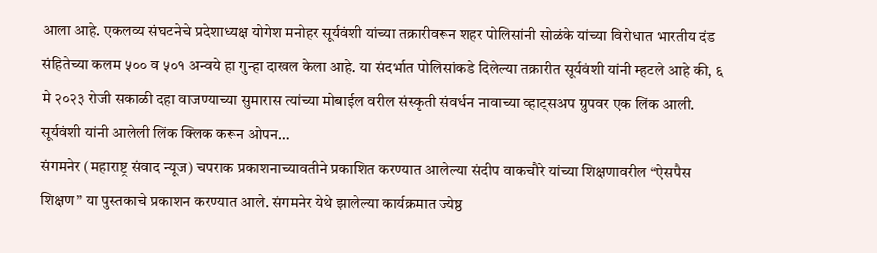आला आहे. एकलव्य संघटनेचे प्रदेशाध्यक्ष योगेश मनोहर सूर्यवंशी यांच्या तक्रारीवरून शहर पोलिसांनी सोळंके यांच्या विरोधात भारतीय दंड संहितेच्या कलम ५०० व ५०१ अन्वये हा गुन्हा दाखल केला आहे. या संदर्भात पोलिसांकडे दिलेल्या तक्रारीत सूर्यवंशी यांनी म्हटले आहे की, ६ मे २०२३ रोजी सकाळी दहा वाजण्याच्या सुमारास त्यांच्या मोबाईल वरील संस्कृती संवर्धन नावाच्या व्हाट्सअप ग्रुपवर एक लिंक आली. सूर्यवंशी यांनी आलेली लिंक क्लिक करून ओपन…
संगमनेर (महाराष्ट्र संवाद न्यूज) चपराक प्रकाशनाच्यावतीने प्रकाशित करण्यात आलेल्या संदीप वाकचौरे यांच्या शिक्षणावरील “ऐसपैस शिक्षण” या पुस्तकाचे प्रकाशन करण्यात आले. संगमनेर येथे झालेल्या कार्यक्रमात ज्येष्ठ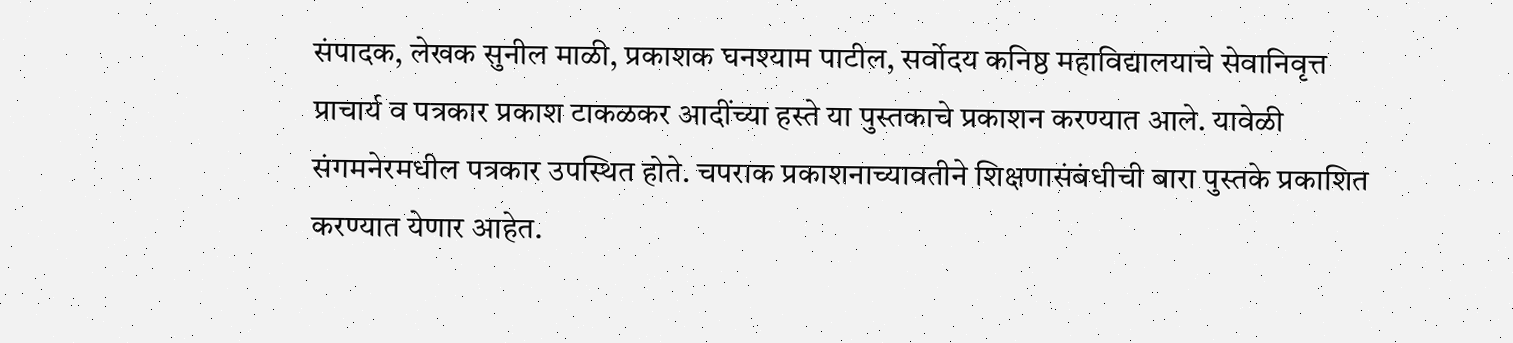संपादक, लेखक सुनील माळी, प्रकाशक घनश्याम पाटील, सर्वोदय कनिष्ठ महाविद्यालयाचे सेवानिवृत्त प्राचार्य व पत्रकार प्रकाश टाकळकर आदींच्या हस्ते या पुस्तकाचे प्रकाशन करण्यात आले. यावेळी संगमनेरमधील पत्रकार उपस्थित होते. चपराक प्रकाशनाच्यावतीने शिक्षणासंबंधीची बारा पुस्तके प्रकाशित करण्यात येणार आहेत.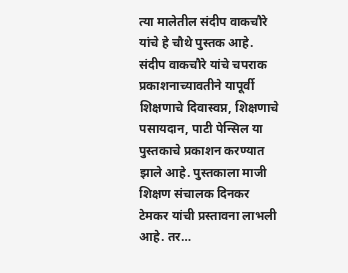त्या मालेतील संदीप वाकचौरे यांचे हे चौथे पुस्तक आहे. संदीप वाकचौरे यांचे चपराक प्रकाशनाच्यावतीने यापूर्वी शिक्षणाचे दिवास्वप्न, शिक्षणाचे पसायदान, पाटी पेन्सिल या पुस्तकाचे प्रकाशन करण्यात झाले आहे. पुस्तकाला माजी शिक्षण संचालक दिनकर टेमकर यांची प्रस्तावना लाभली आहे. तर…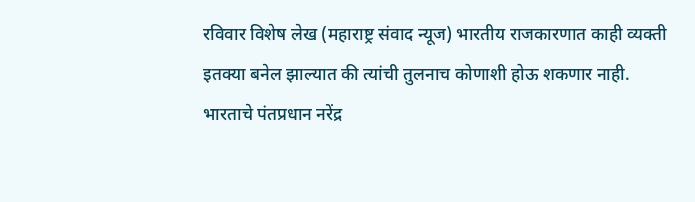रविवार विशेष लेख (महाराष्ट्र संवाद न्यूज) भारतीय राजकारणात काही व्यक्ती इतक्या बनेल झाल्यात की त्यांची तुलनाच कोणाशी होऊ शकणार नाही. भारताचे पंतप्रधान नरेंद्र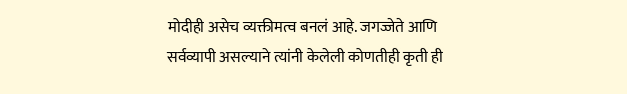मोदीही असेच व्यक्तीमत्व बनलं आहे. जगज्जेते आणि सर्वव्यापी असल्याने त्यांनी केलेली कोणतीही कृती ही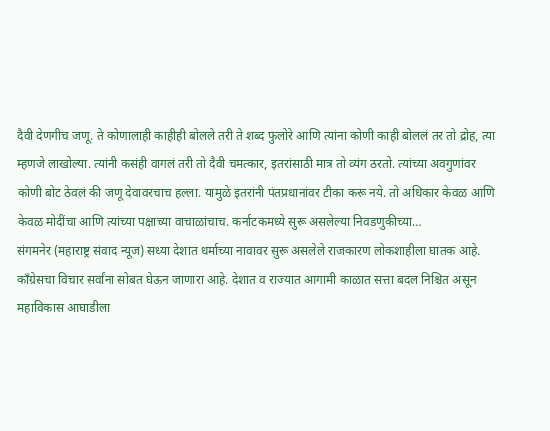दैवी देणगीच जणू. ते कोणालाही काहीही बोलले तरी ते शब्द फुलोरे आणि त्यांना कोणी काही बोललं तर तो द्रोह, त्या म्हणजे लाखोल्या. त्यांनी कसंही वागलं तरी तो दैवी चमत्कार, इतरांसाठी मात्र तो व्यंग ठरतो. त्यांच्या अवगुणांवर कोणी बोट ठेवलं की जणू देवावरचाच हल्ला. यामुळे इतरांनी पंतप्रधानांवर टीका करू नये. तो अधिकार केवळ आणि केवळ मोदींचा आणि त्यांच्या पक्षाच्या वाचाळांचाच. कर्नाटकमध्ये सुरू असलेल्या निवडणुकीच्या…
संगमनेर (महाराष्ट्र संवाद न्यूज) सध्या देशात धर्माच्या नावावर सुरू असलेले राजकारण लोकशाहीला घातक आहे. काँग्रेसचा विचार सर्वांना सोबत घेऊन जाणारा आहे. देशात व राज्यात आगामी काळात सत्ता बदल निश्चित असून महाविकास आघाडीला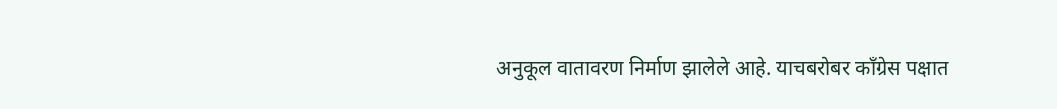अनुकूल वातावरण निर्माण झालेले आहे. याचबरोबर काँग्रेस पक्षात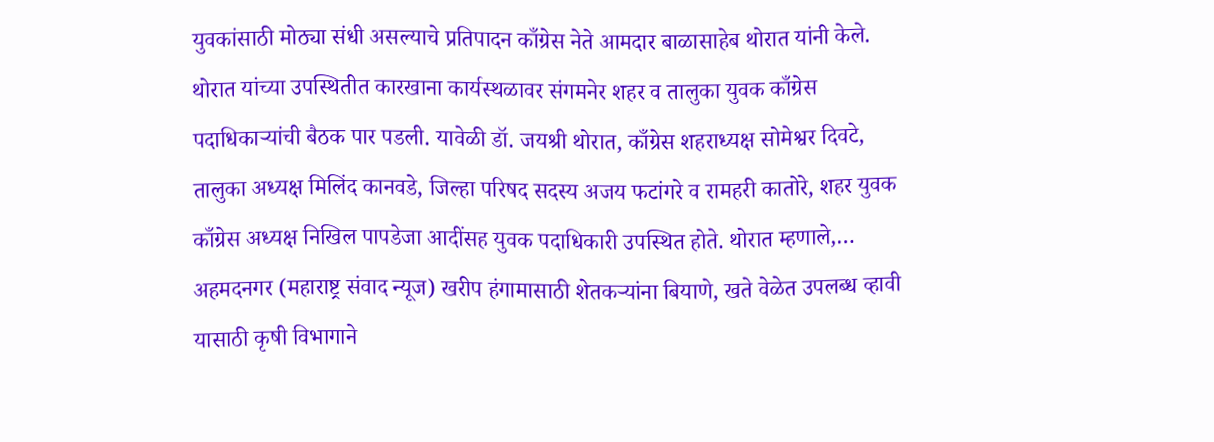युवकांसाठी मोठ्या संधी असल्याचे प्रतिपादन काँग्रेस नेते आमदार बाळासाहेब थोरात यांनी केले. थोरात यांच्या उपस्थितीत कारखाना कार्यस्थळावर संगमनेर शहर व तालुका युवक काँग्रेस पदाधिकाऱ्यांची बैठक पार पडली. यावेळी डॉ. जयश्री थोरात, काँग्रेस शहराध्यक्ष सोमेश्वर दिवटे, तालुका अध्यक्ष मिलिंद कानवडे, जिल्हा परिषद सदस्य अजय फटांगरे व रामहरी कातोरे, शहर युवक काँग्रेस अध्यक्ष निखिल पापडेजा आदींसह युवक पदाधिकारी उपस्थित होते. थोरात म्हणाले,…
अहमदनगर (महाराष्ट्र संवाद न्यूज) खरीप हंगामासाठी शेतकऱ्यांना बियाणे, खते वेळेत उपलब्ध व्हावी यासाठी कृषी विभागाने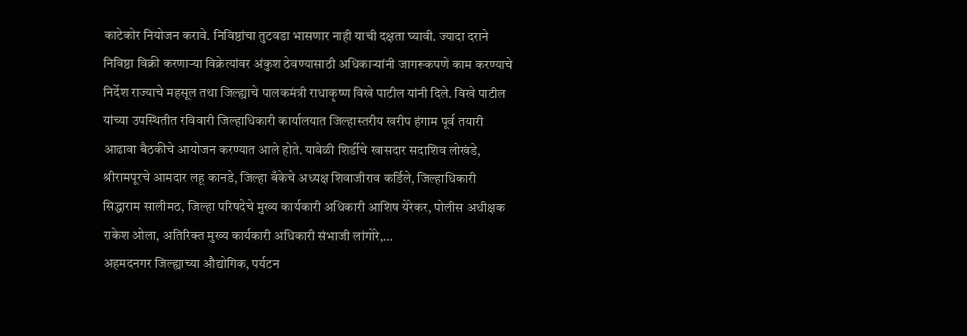काटेकोर नियोजन करावे. निविष्ठांचा तुटवडा भासणार नाही याची दक्षता घ्यावी. ज्यादा दराने निविष्ठा विक्री करणाऱ्या विक्रेत्यांवर अंकुश ठेवण्यासाठी अधिकाऱ्यांनी जागरूकपणे काम करण्याचे निर्देश राज्याचे महसूल तथा जिल्ह्याचे पालकमंत्री राधाकृष्ण विखे पाटील यांनी दिले. विखे पाटील यांच्या उपस्थितीत रविवारी जिल्हाधिकारी कार्यालयात जिल्हास्तरीय खरीप हंगाम पूर्व तयारी आढावा बैठकीचे आयोजन करण्यात आले होते. यावेळी शिर्डीचे खासदार सदाशिव लोखंडे, श्रीरामपूरचे आमदार लहू कानडे, जिल्हा बँकेचे अध्यक्ष शिवाजीराव कर्डिले, जिल्हाधिकारी सिद्धाराम सालीमठ, जिल्हा परिषदेचे मुख्य कार्यकारी अधिकारी आशिष येरेकर, पोलीस अधीक्षक राकेश ओला, अतिरिक्त मुख्य कार्यकारी अधिकारी संभाजी लांगोरे,…
अहमदनगर जिल्ह्याच्या औद्योगिक, पर्यटन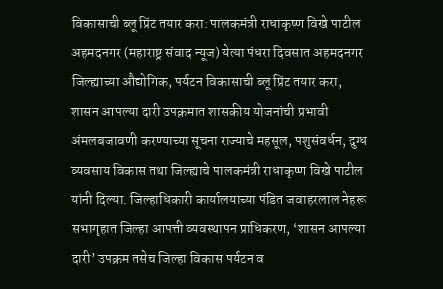विकासाची ब्लू प्रिंट तयार करा: पालकमंत्री राधाकृष्ण विखे पाटील
अहमदनगर (महाराष्ट्र संवाद न्यूज) येत्या पंधरा दिवसात अहमदनगर जिल्ह्याच्या औद्योगिक, पर्यटन विकासाची ब्लू प्रिंट तयार करा, शासन आपल्या दारी उपक्रमात शासकीय योजनांची प्रभावी अंमलबजावणी करण्याच्या सूचना राज्याचे महसूल, पशुसंवर्धन, दुग्ध व्यवसाय विकास तथा जिल्ह्याचे पालकमंत्री राधाकृष्ण विखे पाटील यांनी दिल्या. जिल्हाधिकारी कार्यालयाच्या पंडित जवाहरलाल नेहरू सभागृहात जिल्हा आपत्ती व्यवस्थापन प्राधिकरण, ‘शासन आपल्या दारी’ उपक्रम तसेच जिल्हा विकास पर्यटन व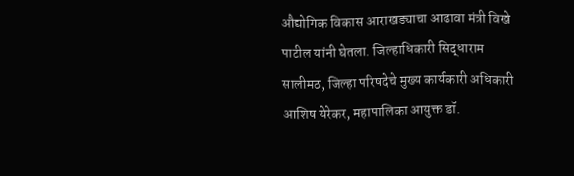औद्योगिक विकास आराखड्याचा आढावा मंत्री विखे पाटील यांनी घेतला. जिल्हाधिकारी सिद्धाराम सालीमठ, जिल्हा परिषदेचे मुख्य कार्यकारी अधिकारी आशिष येरेकर, महापालिका आयुक्त डॉ.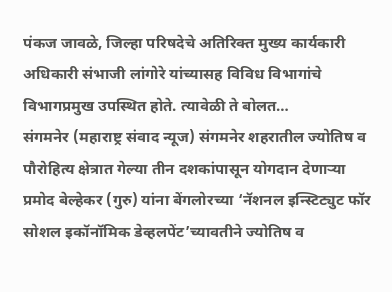पंकज जावळे, जिल्हा परिषदेचे अतिरिक्त मुख्य कार्यकारी अधिकारी संभाजी लांगोरे यांच्यासह विविध विभागांचे विभागप्रमुख उपस्थित होते. त्यावेळी ते बोलत…
संगमनेर (महाराष्ट्र संवाद न्यूज) संगमनेर शहरातील ज्योतिष व पौरोहित्य क्षेत्रात गेल्या तीन दशकांपासून योगदान देणाऱ्या प्रमोद बेल्हेकर (गुरु) यांना बेंगलोरच्या ‘नॅशनल इन्स्टिट्युट फॉर सोशल इकॉनॉमिक डेव्हलपेंट’च्यावतीने ज्योतिष व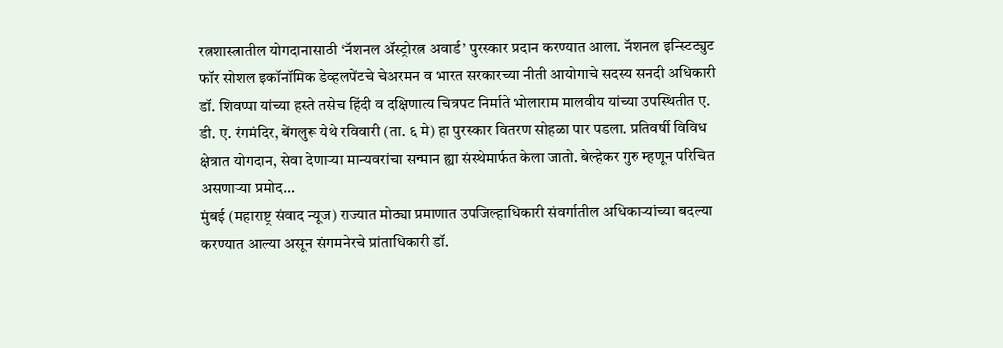रत्नशास्त्रातील योगदानासाठी ‘नॅशनल ॲस्ट्रोरत्न अवार्ड’ पुरस्कार प्रदान करण्यात आला. नॅशनल इन्स्टिट्युट फॉर सोशल इकॉनॉमिक डेव्हलपेंटचे चेअरमन व भारत सरकारच्या नीती आयोगाचे सदस्य सनदी अधिकारी डॉ. शिवप्पा यांच्या हस्ते तसेच हिंदी व दक्षिणात्य चित्रपट निर्माते भोलाराम मालवीय यांच्या उपस्थितीत ए. डी. ए. रंगमंदिर, बेंगलुरू येथे रविवारी (ता. ६ मे) हा पुरस्कार वितरण सोहळा पार पडला. प्रतिवर्षी विविध क्षेत्रात योगदान, सेवा देणाऱ्या मान्यवरांचा सन्मान ह्या संस्थेमार्फत केला जातो. बेल्हेकर गुरु म्हणून परिचित असणाऱ्या प्रमोद…
मुंबई (महाराष्ट्र संवाद न्यूज) राज्यात मोठ्या प्रमाणात उपजिल्हाधिकारी संवर्गातील अधिकाऱ्यांच्या बदल्या करण्यात आल्या असून संगमनेरचे प्रांताधिकारी डॉ.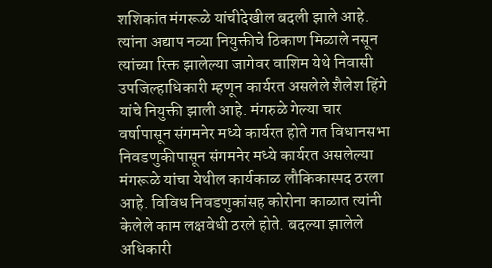शशिकांत मंगरूळे यांचीदेखील बदली झाले आहे. त्यांना अद्याप नव्या नियुक्तीचे ठिकाण मिळाले नसून त्यांच्या रिक्त झालेल्या जागेवर वाशिम येथे निवासी उपजिल्हाधिकारी म्हणून कार्यरत असलेले शैलेश हिंगे यांचे नियुक्ती झाली आहे. मंगरुळे गेल्या चार वर्षापासून संगमनेर मध्ये कार्यरत होते गत विधानसभा निवडणुकीपासून संगमनेर मध्ये कार्यरत असलेल्या मंगरूळे यांचा येथील कार्यकाळ लौकिकास्पद ठरला आहे. विविध निवडणुकांसह कोरोना काळात त्यांनी केलेले काम लक्षवेधी ठरले होते. बदल्या झालेले अधिकारी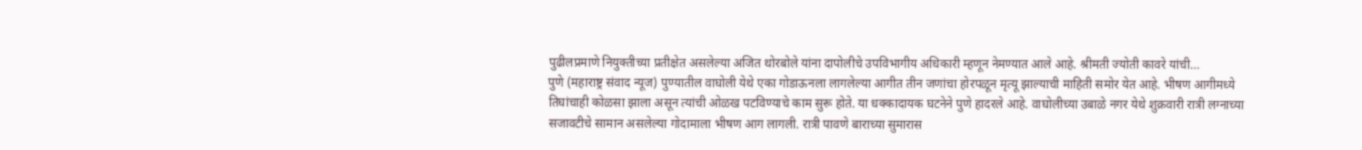पुढीलप्रमाणे नियुक्तीच्या प्रतीक्षेत असलेल्या अजित थोरबोले यांना दापोलीचे उपविभागीय अधिकारी म्हणून नेमण्यात आले आहे. श्रीमती ज्योती कावरे यांची…
पुणे (महाराष्ट्र संवाद न्यूज) पुण्यातील वाघोली येथे एका गोडाऊनला लागलेल्या आगीत तीन जणांचा होरपळून मृत्यू झाल्याची माहिती समोर येत आहे. भीषण आगीमध्ये तिघांचाही कोळसा झाला असून त्यांची ओळख पटविण्याचे काम सुरू होते. या धक्कादायक घटनेने पुणे हादरले आहे. वाघोलीच्या उबाळे नगर येथे शुक्रवारी रात्री लग्नाच्या सजावटीचे सामान असलेल्या गोदामाला भीषण आग लागली. रात्री पावणे बाराच्या सुमारास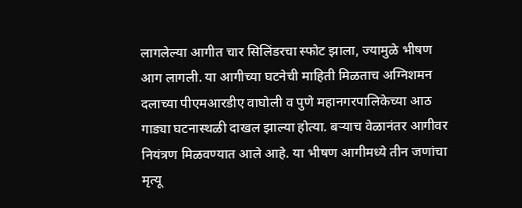लागलेल्या आगीत चार सिलिंडरचा स्फोट झाला, ज्यामुळे भीषण आग लागली. या आगीच्या घटनेची माहिती मिळताच अग्निशमन दलाच्या पीएमआरडीए वाघोली व पुणे महानगरपालिकेच्या आठ गाड्या घटनास्थळी दाखल झाल्या होत्या. बऱ्याच वेळानंतर आगीवर नियंत्रण मिळवण्यात आले आहे. या भीषण आगीमध्ये तीन जणांचा मृत्यू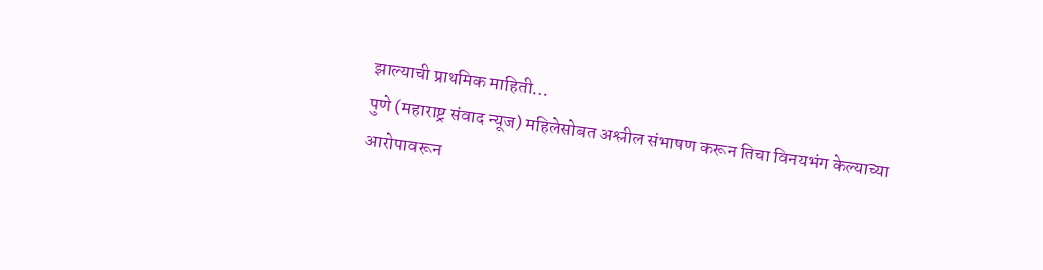झाल्याची प्राथमिक माहिती…
पुणे (महाराष्ट्र संवाद न्यूज) महिलेसोबत अश्लील संभाषण करून तिचा विनयभंग केल्याच्या आरोपावरून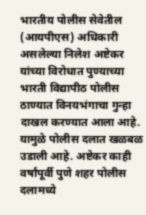भारतीय पोलीस सेवेतील (आयपीएस) अधिकारी असलेल्या निलेश अष्टेकर यांच्या विरोधात पुण्याच्या भारती विद्यापीठ पोलीस ठाण्यात विनयभंगाचा गुन्हा दाखल करण्यात आला आहे. यामुळे पोलीस दलात खळबळ उडाली आहे. अष्टेकर काही वर्षांपूर्वी पुणे शहर पोलीस दलामध्ये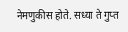नेमणुकीस होते. सध्या ते गुप्त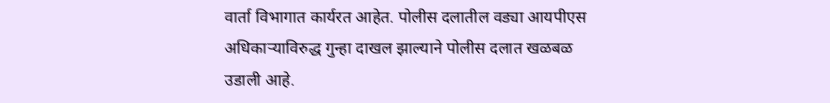वार्ता विभागात कार्यरत आहेत. पोलीस दलातील वड्या आयपीएस अधिकाऱ्याविरुद्ध गुन्हा दाखल झाल्याने पोलीस दलात खळबळ उडाली आहे.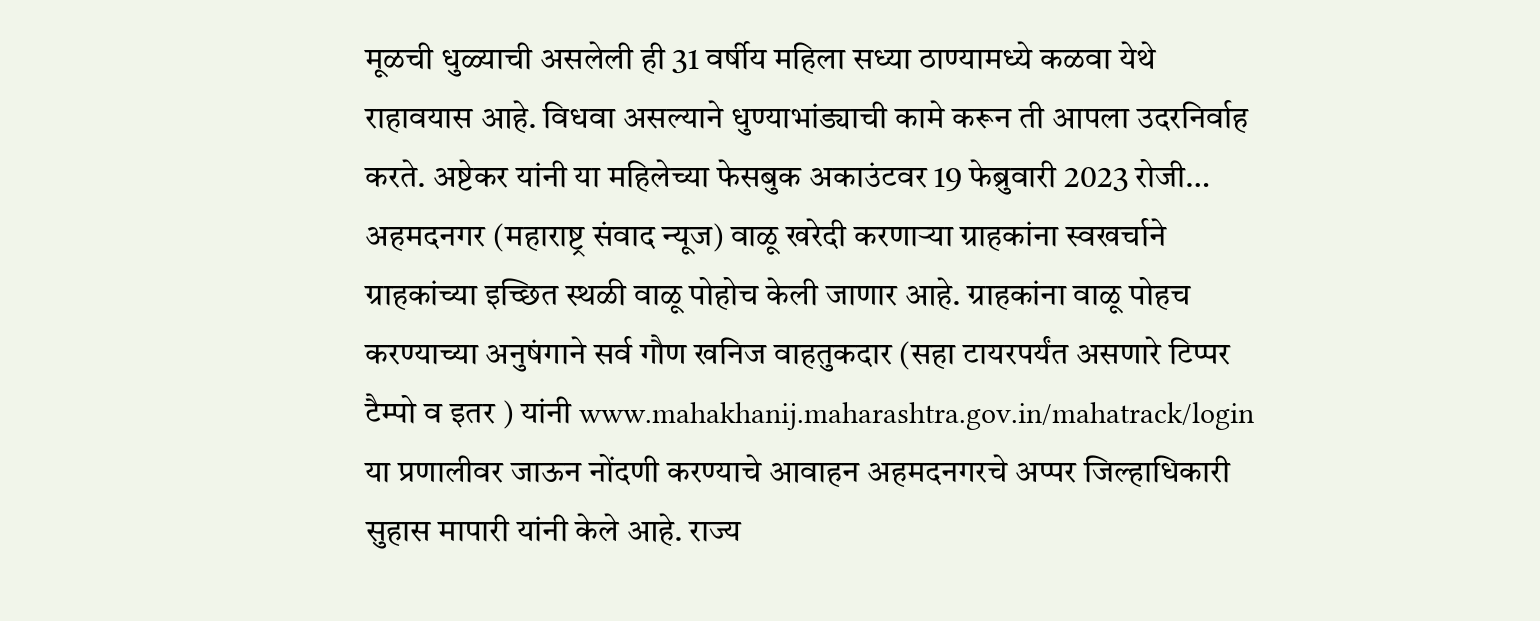मूळची धुळ्याची असलेली ही 31 वर्षीय महिला सध्या ठाण्यामध्ये कळवा येथे राहावयास आहे. विधवा असल्याने धुण्याभांड्याची कामे करून ती आपला उदरनिर्वाह करते. अष्टेकर यांनी या महिलेच्या फेसबुक अकाउंटवर 19 फेब्रुवारी 2023 रोजी…
अहमदनगर (महाराष्ट्र संवाद न्यूज) वाळू खरेदी करणाऱ्या ग्राहकांना स्वखर्चाने ग्राहकांच्या इच्छित स्थळी वाळू पोहोच केली जाणार आहे. ग्राहकांना वाळू पोहच करण्याच्या अनुषंगाने सर्व गौण खनिज वाहतुकदार (सहा टायरपर्यंत असणारे टिप्पर टैम्पो व इतर ) यांनी www.mahakhanij.maharashtra.gov.in/mahatrack/login या प्रणालीवर जाऊन नोंदणी करण्याचे आवाहन अहमदनगरचे अप्पर जिल्हाधिकारी सुहास मापारी यांनी केले आहे. राज्य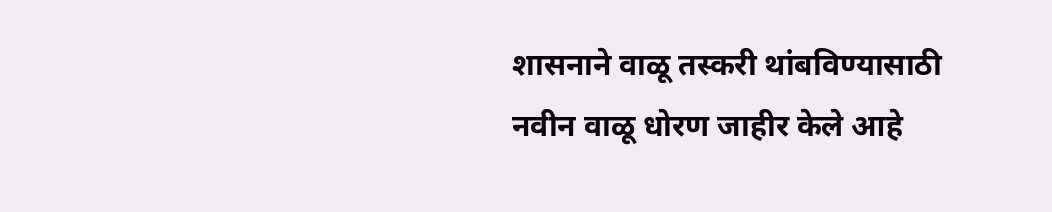शासनाने वाळू तस्करी थांबविण्यासाठी नवीन वाळू धोरण जाहीर केले आहे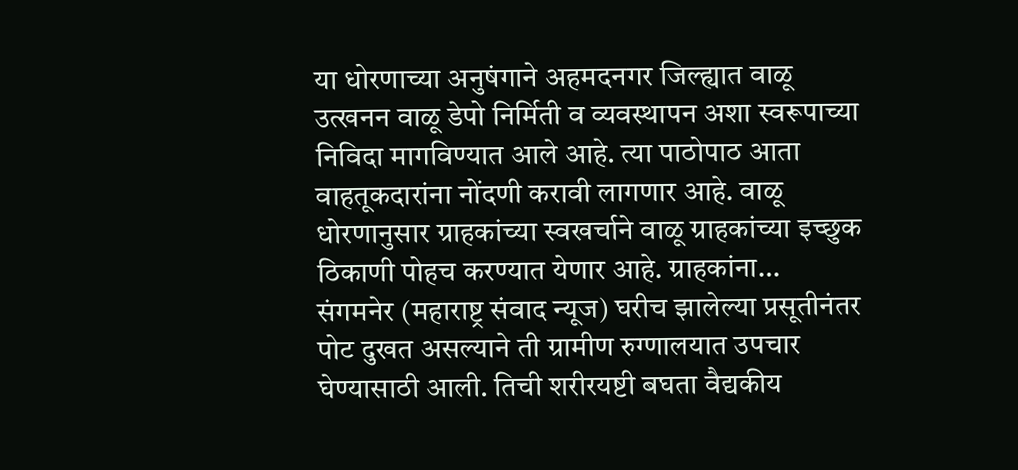या धोरणाच्या अनुषंगाने अहमदनगर जिल्ह्यात वाळू उत्खनन वाळू डेपो निर्मिती व व्यवस्थापन अशा स्वरूपाच्या निविदा मागविण्यात आले आहे. त्या पाठोपाठ आता वाहतूकदारांना नोंदणी करावी लागणार आहे. वाळू धोरणानुसार ग्राहकांच्या स्वखर्चाने वाळू ग्राहकांच्या इच्छुक ठिकाणी पोहच करण्यात येणार आहे. ग्राहकांना…
संगमनेर (महाराष्ट्र संवाद न्यूज) घरीच झालेल्या प्रसूतीनंतर पोट दुखत असल्याने ती ग्रामीण रुग्णालयात उपचार घेण्यासाठी आली. तिची शरीरयष्टी बघता वैद्यकीय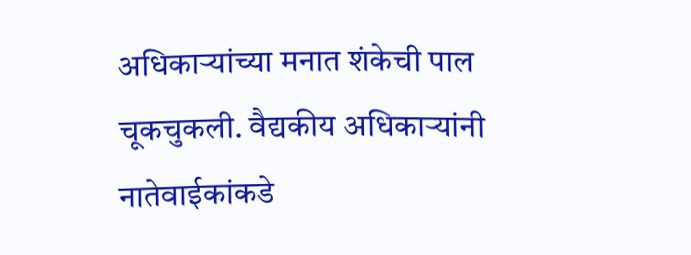अधिकाऱ्यांच्या मनात शंकेची पाल चूकचुकली. वैद्यकीय अधिकाऱ्यांनी नातेवाईकांकडे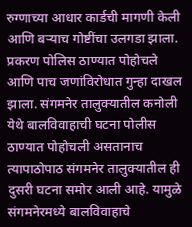रुग्णाच्या आधार कार्डची मागणी केली आणि बऱ्याच गोष्टींचा उलगडा झाला. प्रकरण पोलिस ठाण्यात पोहोचले आणि पाच जणांविरोधात गुन्हा दाखल झाला. संगमनेर तालुक्यातील कनोली येथे बालविवाहाची घटना पोलीस ठाण्यात पोहोचली असतानाच त्यापाठोपाठ संगमनेर तालुक्यातील ही दुसरी घटना समोर आली आहे. यामुळे संगमनेरमध्ये बालविवाहाचे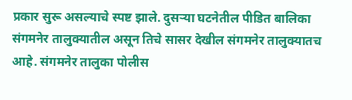प्रकार सुरू असल्याचे स्पष्ट झाले. दुसऱ्या घटनेतील पीडित बालिका संगमनेर तालुक्यातील असून तिचे सासर देखील संगमनेर तालुक्यातच आहे. संगमनेर तालुका पोलीस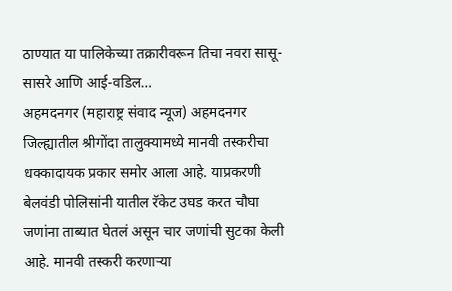ठाण्यात या पालिकेच्या तक्रारीवरून तिचा नवरा सासू-सासरे आणि आई-वडिल…
अहमदनगर (महाराष्ट्र संवाद न्यूज) अहमदनगर जिल्ह्यातील श्रीगोंदा तालुक्यामध्ये मानवी तस्करीचा धक्कादायक प्रकार समोर आला आहे. याप्रकरणी बेलवंडी पोलिसांनी यातील रॅकेट उघड करत चौघा जणांना ताब्यात घेतलं असून चार जणांची सुटका केली आहे. मानवी तस्करी करणाऱ्या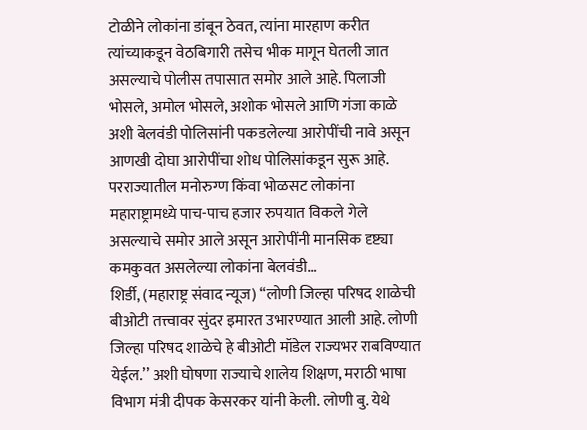टोळीने लोकांना डांबून ठेवत, त्यांना मारहाण करीत त्यांच्याकडून वेठबिगारी तसेच भीक मागून घेतली जात असल्याचे पोलीस तपासात समोर आले आहे. पिलाजी भोसले, अमोल भोसले, अशोक भोसले आणि गंजा काळे अशी बेलवंडी पोलिसांनी पकडलेल्या आरोपींची नावे असून आणखी दोघा आरोपींचा शोध पोलिसांकडून सुरू आहे. परराज्यातील मनोरुग्ण किंवा भोळसट लोकांना महाराष्ट्रामध्ये पाच-पाच हजार रुपयात विकले गेले असल्याचे समोर आले असून आरोपींनी मानसिक दृष्ट्या कमकुवत असलेल्या लोकांना बेलवंडी…
शिर्डी, (महाराष्ट्र संवाद न्यूज) ‘‘लोणी जिल्हा परिषद शाळेची बीओटी तत्त्वावर सुंदर इमारत उभारण्यात आली आहे. लोणी जिल्हा परिषद शाळेचे हे बीओटी मॉडेल राज्यभर राबविण्यात येईल.’’ अशी घोषणा राज्याचे शालेय शिक्षण, मराठी भाषा विभाग मंत्री दीपक केसरकर यांनी केली. लोणी बु. येथे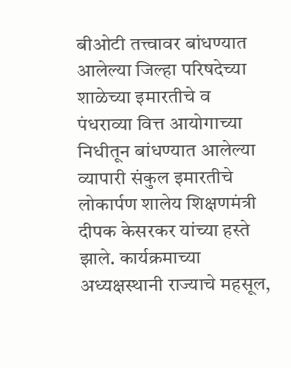बीओटी तत्त्वावर बांधण्यात आलेल्या जिल्हा परिषदेच्या शाळेच्या इमारतीचे व पंधराव्या वित्त आयोगाच्या निधीतून बांधण्यात आलेल्या व्यापारी संकुल इमारतीचे लोकार्पण शालेय शिक्षणमंत्री दीपक केसरकर यांच्या हस्ते झाले. कार्यक्रमाच्या अध्यक्षस्थानी राज्याचे महसूल,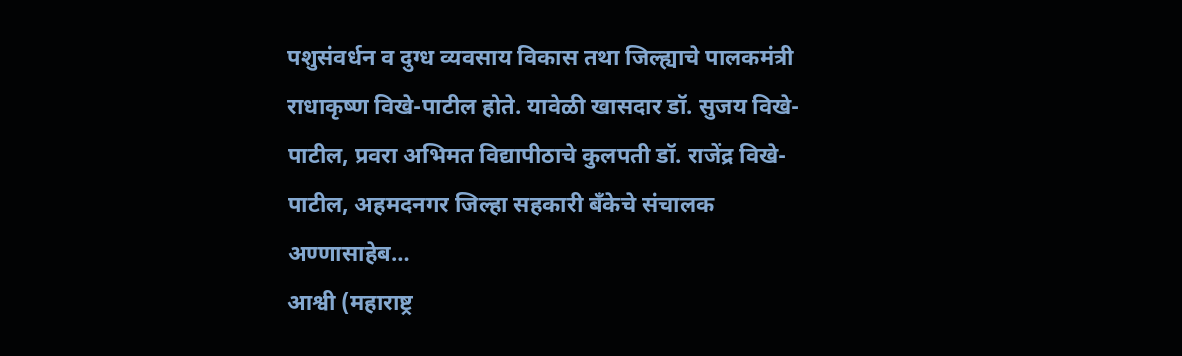पशुसंवर्धन व दुग्ध व्यवसाय विकास तथा जिल्ह्याचे पालकमंत्री राधाकृष्ण विखे-पाटील होते. यावेळी खासदार डॉ. सुजय विखे-पाटील, प्रवरा अभिमत विद्यापीठाचे कुलपती डॉ. राजेंद्र विखे-पाटील, अहमदनगर जिल्हा सहकारी बँकेचे संचालक अण्णासाहेब…
आश्वी (महाराष्ट्र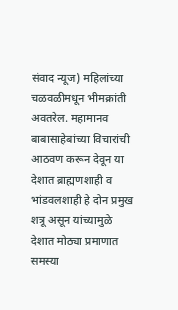संवाद न्यूज) महिलांच्या चळवळीमधून भीमक्रांती अवतरेल. महामानव बाबासाहेबांच्या विचारांची आठवण करून देवून या देशात ब्राह्मणशाही व भांडवलशाही हे दोन प्रमुख शत्रू असून यांच्यामुळे देशात मोठ्या प्रमाणात समस्या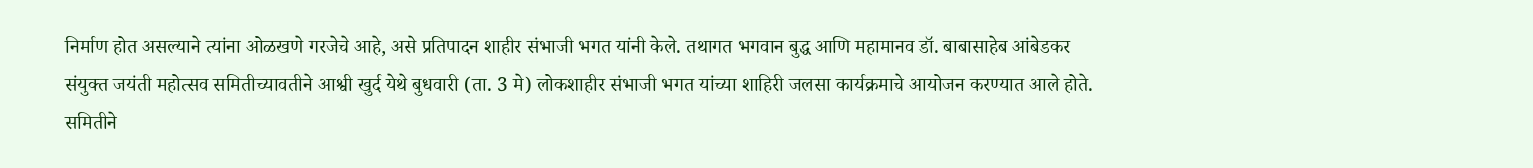निर्माण होत असल्याने त्यांना ओळखणे गरजेचे आहे, असे प्रतिपादन शाहीर संभाजी भगत यांनी केले. तथागत भगवान बुद्ध आणि महामानव डॉ. बाबासाहेब आंबेडकर संयुक्त जयंती महोत्सव समितीच्यावतीने आश्वी खुर्द येथे बुधवारी (ता. 3 मे) लोकशाहीर संभाजी भगत यांच्या शाहिरी जलसा कार्यक्रमाचे आयोजन करण्यात आले होते. समितीने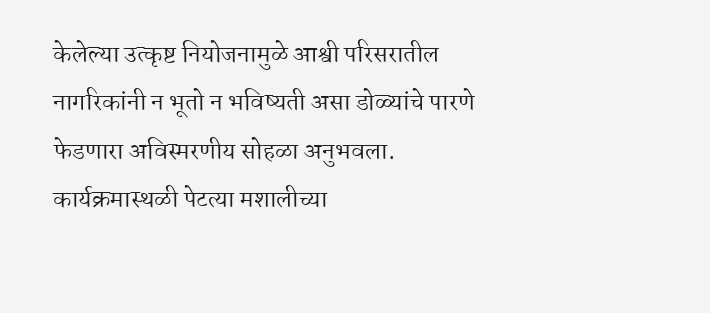केलेल्या उत्कृष्ट नियोजनामुळे आश्वी परिसरातील नागरिकांनी न भूतो न भविष्यती असा डोळ्यांचे पारणे फेडणारा अविस्मरणीय सोहळा अनुभवला. कार्यक्रमास्थळी पेटत्या मशालीच्या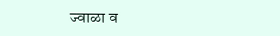ज्वाळा व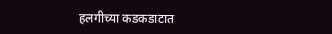हलगीच्या कडकडाटात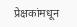प्रेक्षकांमधून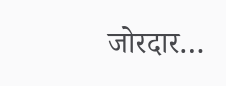जोरदार…